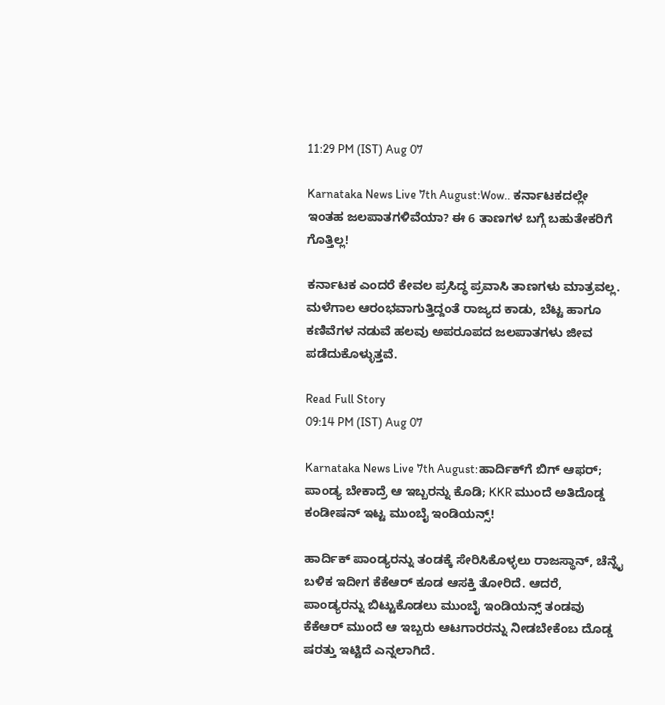11:29 PM (IST) Aug 07

Karnataka News Live 7th August:Wow.. ಕರ್ನಾಟಕದಲ್ಲೇ ಇಂತಹ ಜಲಪಾತಗಳಿವೆಯಾ? ಈ 6 ತಾಣಗಳ ಬಗ್ಗೆ ಬಹುತೇಕರಿಗೆ ಗೊತ್ತಿಲ್ಲ!

ಕರ್ನಾಟಕ ಎಂದರೆ ಕೇವಲ ಪ್ರಸಿದ್ಧ ಪ್ರವಾಸಿ ತಾಣಗಳು ಮಾತ್ರವಲ್ಲ. ಮಳೆಗಾಲ ಆರಂಭವಾಗುತ್ತಿದ್ದಂತೆ ರಾಜ್ಯದ ಕಾಡು, ಬೆಟ್ಟ ಹಾಗೂ ಕಣಿವೆಗಳ ನಡುವೆ ಹಲವು ಅಪರೂಪದ ಜಲಪಾತಗಳು ಜೀವ ಪಡೆದುಕೊಳ್ಳುತ್ತವೆ.

Read Full Story
09:14 PM (IST) Aug 07

Karnataka News Live 7th August:ಹಾರ್ದಿಕ್‌ಗೆ ಬಿಗ್‌ ಆಫರ್; ಪಾಂಡ್ಯ ಬೇಕಾದ್ರೆ ಆ ಇಬ್ಬರನ್ನು ಕೊಡಿ; KKR ಮುಂದೆ ಅತಿದೊಡ್ಡ ಕಂಡೀಷನ್ ಇಟ್ಟ ಮುಂಬೈ ಇಂಡಿಯನ್ಸ್!

ಹಾರ್ದಿಕ್ ಪಾಂಡ್ಯರನ್ನು ತಂಡಕ್ಕೆ ಸೇರಿಸಿಕೊಳ್ಳಲು ರಾಜಸ್ಥಾನ್, ಚೆನ್ನೈ ಬಳಿಕ ಇದೀಗ ಕೆಕೆಆರ್ ಕೂಡ ಆಸಕ್ತಿ ತೋರಿದೆ. ಆದರೆ, ಪಾಂಡ್ಯರನ್ನು ಬಿಟ್ಟುಕೊಡಲು ಮುಂಬೈ ಇಂಡಿಯನ್ಸ್ ತಂಡವು ಕೆಕೆಆರ್ ಮುಂದೆ ಆ ಇಬ್ಬರು ಆಟಗಾರರನ್ನು ನೀಡಬೇಕೆಂಬ ದೊಡ್ಡ ಷರತ್ತು ಇಟ್ಟಿದೆ ಎನ್ನಲಾಗಿದೆ.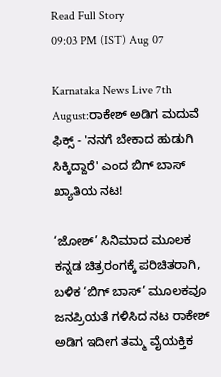Read Full Story
09:03 PM (IST) Aug 07

Karnataka News Live 7th August:ರಾಕೇಶ್ ಅಡಿಗ ಮದುವೆ ಫಿಕ್ಸ್ - 'ನನಗೆ ಬೇಕಾದ ಹುಡುಗಿ ಸಿಕ್ಕಿದ್ದಾರೆ' ಎಂದ ಬಿಗ್‌ ಬಾಸ್ ಖ್ಯಾತಿಯ ನಟ!

‘ಜೋಶ್’ ಸಿನಿಮಾದ ಮೂಲಕ ಕನ್ನಡ ಚಿತ್ರರಂಗಕ್ಕೆ ಪರಿಚಿತರಾಗಿ, ಬಳಿಕ ‘ಬಿಗ್ ಬಾಸ್’ ಮೂಲಕವೂ ಜನಪ್ರಿಯತೆ ಗಳಿಸಿದ ನಟ ರಾಕೇಶ್ ಅಡಿಗ ಇದೀಗ ತಮ್ಮ ವೈಯಕ್ತಿಕ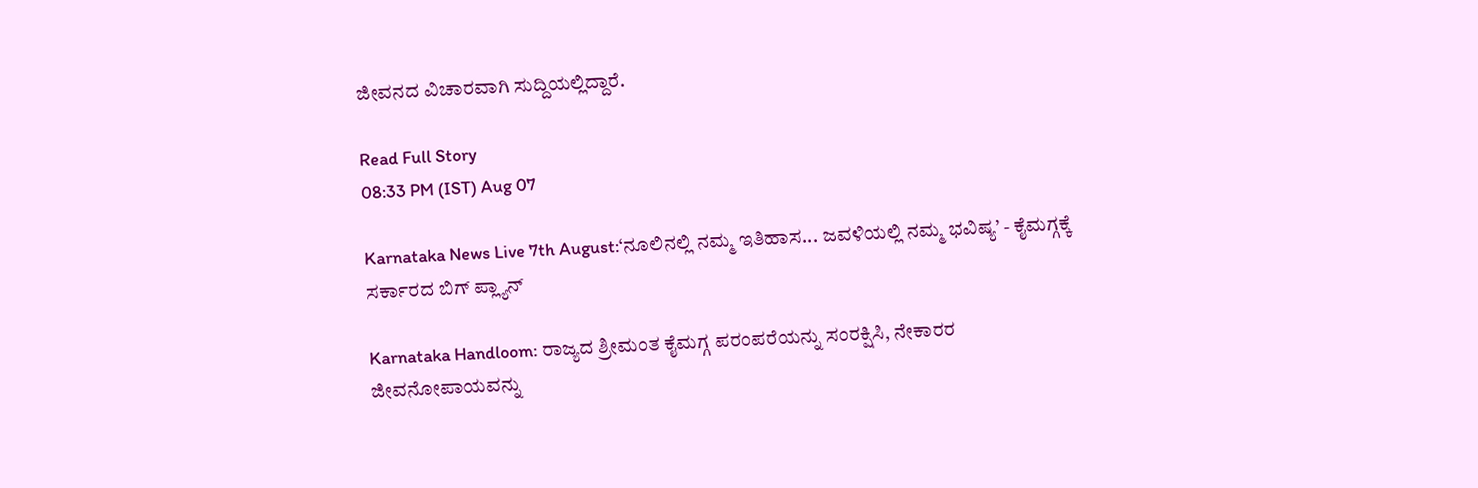ಜೀವನದ ವಿಚಾರವಾಗಿ ಸುದ್ದಿಯಲ್ಲಿದ್ದಾರೆ.

Read Full Story
08:33 PM (IST) Aug 07

Karnataka News Live 7th August:‘ನೂಲಿನಲ್ಲಿ ನಮ್ಮ ಇತಿಹಾಸ... ಜವಳಿಯಲ್ಲಿ ನಮ್ಮ ಭವಿಷ್ಯ’ - ಕೈಮಗ್ಗಕ್ಕೆ ಸರ್ಕಾರದ ಬಿಗ್ ಪ್ಲ್ಯಾನ್

Karnataka Handloom: ರಾಜ್ಯದ ಶ್ರೀಮಂತ ಕೈಮಗ್ಗ ಪರಂಪರೆಯನ್ನು ಸಂರಕ್ಷಿಸಿ, ನೇಕಾರರ ಜೀವನೋಪಾಯವನ್ನು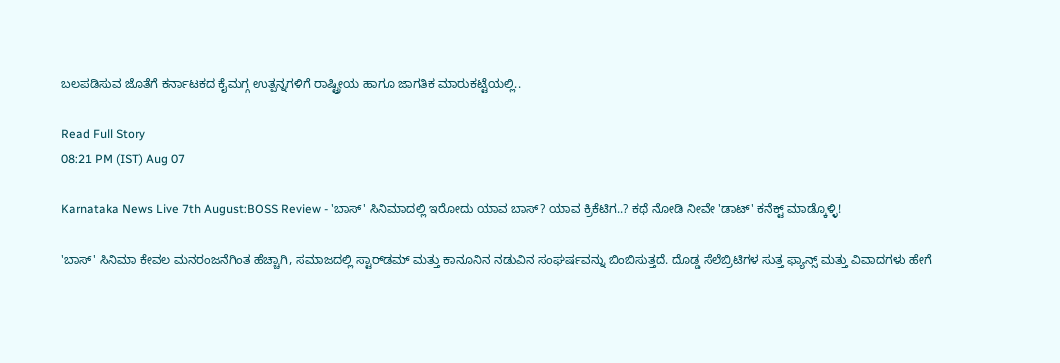ಬಲಪಡಿಸುವ ಜೊತೆಗೆ ಕರ್ನಾಟಕದ ಕೈಮಗ್ಗ ಉತ್ಪನ್ನಗಳಿಗೆ ರಾಷ್ಟ್ರೀಯ ಹಾಗೂ ಜಾಗತಿಕ ಮಾರುಕಟ್ಟೆಯಲ್ಲಿ..

Read Full Story
08:21 PM (IST) Aug 07

Karnataka News Live 7th August:BOSS Review - 'ಬಾಸ್' ಸಿನಿಮಾದಲ್ಲಿ ಇರೋದು ಯಾವ ಬಾಸ್‌? ಯಾವ ಕ್ರಿಕೆಟಿಗ..? ಕಥೆ ನೋಡಿ ನೀವೇ 'ಡಾಟ್' ಕನೆಕ್ಟ್ ಮಾಡ್ಕೊಳ್ಳಿ!

'ಬಾಸ್' ಸಿನಿಮಾ ಕೇವಲ ಮನರಂಜನೆಗಿಂತ ಹೆಚ್ಚಾಗಿ, ಸಮಾಜದಲ್ಲಿ ಸ್ಟಾರ್‌ಡಮ್ ಮತ್ತು ಕಾನೂನಿನ ನಡುವಿನ ಸಂಘರ್ಷವನ್ನು ಬಿಂಬಿಸುತ್ತದೆ. ದೊಡ್ಡ ಸೆಲೆಬ್ರಿಟಿಗಳ ಸುತ್ತ ಫ್ಯಾನ್ಸ್ ಮತ್ತು ವಿವಾದಗಳು ಹೇಗೆ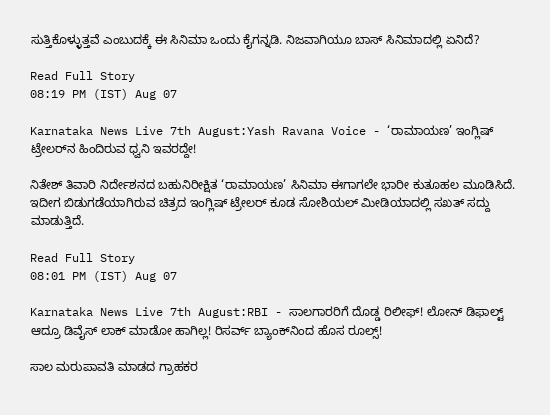ಸುತ್ತಿಕೊಳ್ಳುತ್ತವೆ ಎಂಬುದಕ್ಕೆ ಈ ಸಿನಿಮಾ ಒಂದು ಕೈಗನ್ನಡಿ. ನಿಜವಾಗಿಯೂ ಬಾಸ್ ಸಿನಿಮಾದಲ್ಲಿ ಏನಿದೆ?

Read Full Story
08:19 PM (IST) Aug 07

Karnataka News Live 7th August:Yash Ravana Voice - ‘ರಾಮಾಯಣ’ ಇಂಗ್ಲಿಷ್ ಟ್ರೇಲರ್‌ನ ಹಿಂದಿರುವ ಧ್ವನಿ ಇವರದ್ದೇ!

ನಿತೇಶ್ ತಿವಾರಿ ನಿರ್ದೇಶನದ ಬಹುನಿರೀಕ್ಷಿತ ‘ರಾಮಾಯಣ’ ಸಿನಿಮಾ ಈಗಾಗಲೇ ಭಾರೀ ಕುತೂಹಲ ಮೂಡಿಸಿದೆ. ಇದೀಗ ಬಿಡುಗಡೆಯಾಗಿರುವ ಚಿತ್ರದ ಇಂಗ್ಲಿಷ್ ಟ್ರೇಲರ್ ಕೂಡ ಸೋಶಿಯಲ್ ಮೀಡಿಯಾದಲ್ಲಿ ಸಖತ್ ಸದ್ದು ಮಾಡುತ್ತಿದೆ.

Read Full Story
08:01 PM (IST) Aug 07

Karnataka News Live 7th August:RBI - ಸಾಲಗಾರರಿಗೆ ದೊಡ್ಡ ರಿಲೀಫ್! ಲೋನ್ ಡಿಫಾಲ್ಟ್ ಆದ್ರೂ ಡಿವೈಸ್ ಲಾಕ್ ಮಾಡೋ ಹಾಗಿಲ್ಲ! ರಿಸರ್ವ್ ಬ್ಯಾಂಕ್‌ನಿಂದ ಹೊಸ ರೂಲ್ಸ್‌!

ಸಾಲ ಮರುಪಾವತಿ ಮಾಡದ ಗ್ರಾಹಕರ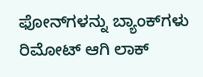ಫೋನ್‌ಗಳನ್ನು ಬ್ಯಾಂಕ್‌ಗಳು ರಿಮೋಟ್ ಆಗಿ ಲಾಕ್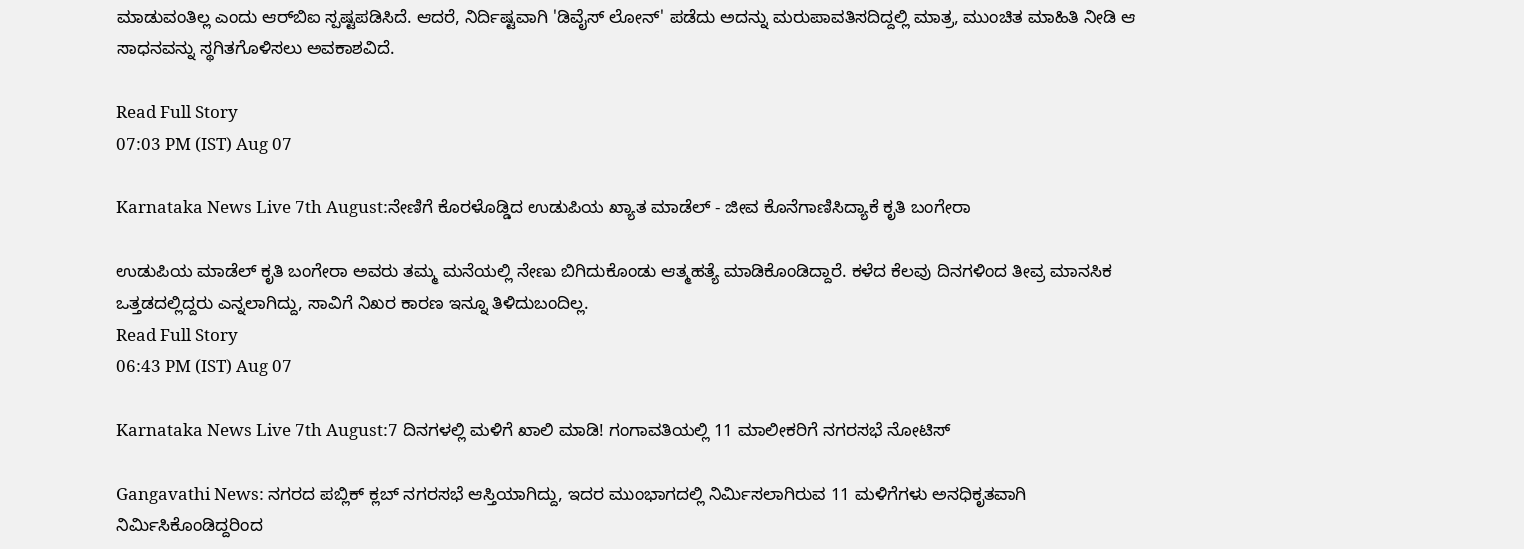ಮಾಡುವಂತಿಲ್ಲ ಎಂದು ಆರ್‌ಬಿಐ ಸ್ಪಷ್ಟಪಡಿಸಿದೆ. ಆದರೆ, ನಿರ್ದಿಷ್ಟವಾಗಿ 'ಡಿವೈಸ್ ಲೋನ್' ಪಡೆದು ಅದನ್ನು ಮರುಪಾವತಿಸದಿದ್ದಲ್ಲಿ ಮಾತ್ರ, ಮುಂಚಿತ ಮಾಹಿತಿ ನೀಡಿ ಆ ಸಾಧನವನ್ನು ಸ್ಥಗಿತಗೊಳಿಸಲು ಅವಕಾಶವಿದೆ.

Read Full Story
07:03 PM (IST) Aug 07

Karnataka News Live 7th August:ನೇಣಿಗೆ ಕೊರಳೊಡ್ಡಿದ ಉಡುಪಿಯ ಖ್ಯಾತ ಮಾಡೆಲ್ - ಜೀವ ಕೊನೆಗಾಣಿಸಿದ್ಯಾಕೆ ಕೃತಿ ಬಂಗೇರಾ

ಉಡುಪಿಯ ಮಾಡೆಲ್ ಕೃತಿ ಬಂಗೇರಾ ಅವರು ತಮ್ಮ ಮನೆಯಲ್ಲಿ ನೇಣು ಬಿಗಿದುಕೊಂಡು ಆತ್ಮಹತ್ಯೆ ಮಾಡಿಕೊಂಡಿದ್ದಾರೆ. ಕಳೆದ ಕೆಲವು ದಿನಗಳಿಂದ ತೀವ್ರ ಮಾನಸಿಕ ಒತ್ತಡದಲ್ಲಿದ್ದರು ಎನ್ನಲಾಗಿದ್ದು, ಸಾವಿಗೆ ನಿಖರ ಕಾರಣ ಇನ್ನೂ ತಿಳಿದುಬಂದಿಲ್ಲ.
Read Full Story
06:43 PM (IST) Aug 07

Karnataka News Live 7th August:7 ದಿನಗಳಲ್ಲಿ ಮಳಿಗೆ ಖಾಲಿ ಮಾಡಿ! ಗಂಗಾವತಿಯಲ್ಲಿ 11 ಮಾಲೀಕರಿಗೆ ನಗರಸಭೆ ನೋಟಿಸ್

Gangavathi News: ನಗರದ ಪಬ್ಲಿಕ್ ಕ್ಲಬ್ ನಗರಸಭೆ ಆಸ್ತಿಯಾಗಿದ್ದು, ಇದರ ಮುಂಭಾಗದಲ್ಲಿ ನಿರ್ಮಿಸಲಾಗಿರುವ 11 ಮಳಿಗೆಗಳು ಅನಧಿಕೃತವಾಗಿ ನಿರ್ಮಿಸಿಕೊಂಡಿದ್ದರಿಂದ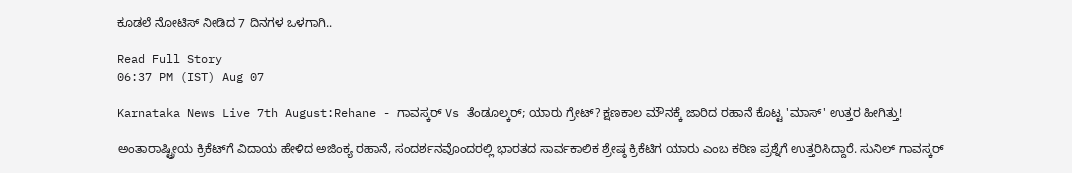ಕೂಡಲೆ ನೋಟಿಸ್ ನೀಡಿದ 7 ದಿನಗಳ ಒಳಗಾಗಿ..

Read Full Story
06:37 PM (IST) Aug 07

Karnataka News Live 7th August:Rehane - ಗಾವಸ್ಕರ್ Vs ತೆಂಡೂಲ್ಕರ್; ಯಾರು ಗ್ರೇಟ್? ಕ್ಷಣಕಾಲ ಮೌನಕ್ಕೆ ಜಾರಿದ ರಹಾನೆ ಕೊಟ್ಟ 'ಮಾಸ್‌' ಉತ್ತರ ಹೀಗಿತ್ತು!

ಅಂತಾರಾಷ್ಟ್ರೀಯ ಕ್ರಿಕೆಟ್‌ಗೆ ವಿದಾಯ ಹೇಳಿದ ಅಜಿಂಕ್ಯ ರಹಾನೆ, ಸಂದರ್ಶನವೊಂದರಲ್ಲಿ ಭಾರತದ ಸಾರ್ವಕಾಲಿಕ ಶ್ರೇಷ್ಠ ಕ್ರಿಕೆಟಿಗ ಯಾರು ಎಂಬ ಕಠಿಣ ಪ್ರಶ್ನೆಗೆ ಉತ್ತರಿಸಿದ್ದಾರೆ. ಸುನಿಲ್ ಗಾವಸ್ಕರ್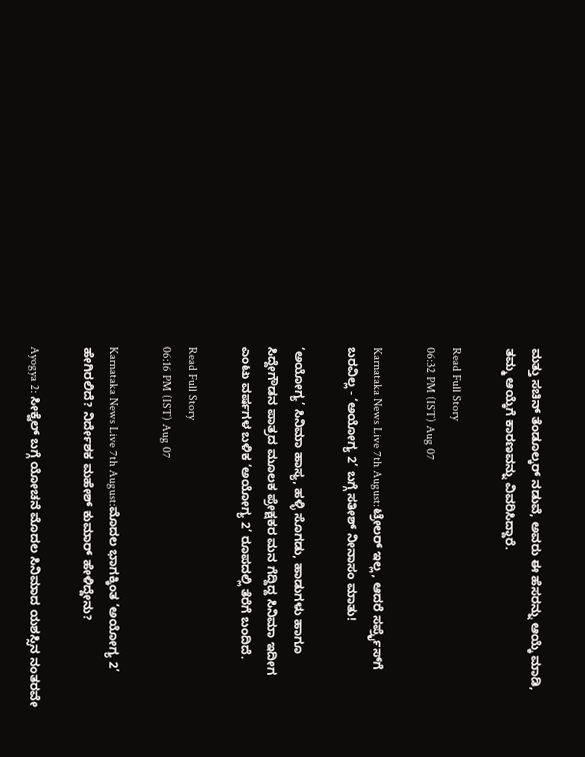ಮತ್ತು ಸಚಿನ್ ತೆಂಡೂಲ್ಕರ್ ನಡುವೆ, ಅವರು ಈ ಹೆಸರನ್ನು ಆಯ್ಕೆ ಮಾಡಿ, ತಮ್ಮ ಆಯ್ಕೆಗೆ ಕಾರಣವನ್ನು ವಿವರಿಸಿದ್ದಾರೆ.

Read Full Story
06:32 PM (IST) Aug 07

Karnataka News Live 7th August:ಟ್ರೇಲರ್ ಇಲ್ಲ, ಆದರೆ ಸರ್ಪ್ರೈಸ್‌ಗೆ ಬರವಿಲ್ಲ - ‘ಅಯೋಗ್ಯ 2’ ಬಗ್ಗೆ ಸತೀಶ್ ನೀನಾಸಂ ಮಾತು!

‘ಅಯೋಗ್ಯ’ ಸಿನಿಮಾ ಹಾಸ್ಯ, ಹಳ್ಳಿ ಸೊಗಡು, ಹಾಡುಗಳು ಹಾಗೂ ಸಿದ್ದೇಗೌಡನ ಪಾತ್ರದ ಮೂಲಕ ಪ್ರೇಕ್ಷಕರ ಮನ ಗೆದ್ದಿದ್ದ ಸಿನಿಮಾ ಇದೀಗ ಎಂಟು ವರ್ಷಗಳ ಬಳಿಕ ‘ಅಯೋಗ್ಯ 2’ ರೂಪದಲ್ಲಿ ತೆರೆಗೆ ಬಂದಿದೆ.

Read Full Story
06:16 PM (IST) Aug 07

Karnataka News Live 7th August:ಮೊದಲ ಭಾಗಕ್ಕಿಂತ ‘ಅಯೋಗ್ಯ 2’ ಹೇಗಿರಲಿದೆ? ನಿರ್ದೇಶಕ ಮಹೇಶ್ ಕುಮಾರ್ ಹೇಳಿದ್ದೇನು?

Ayogya 2: ಸೀಕ್ವೆಲ್ ಬಗ್ಗೆ ಯೋಚನೆ ಮೊದಲ ಸಿನಿಮಾದ ಯಶಸ್ಸಿನ ನಂತರವೇ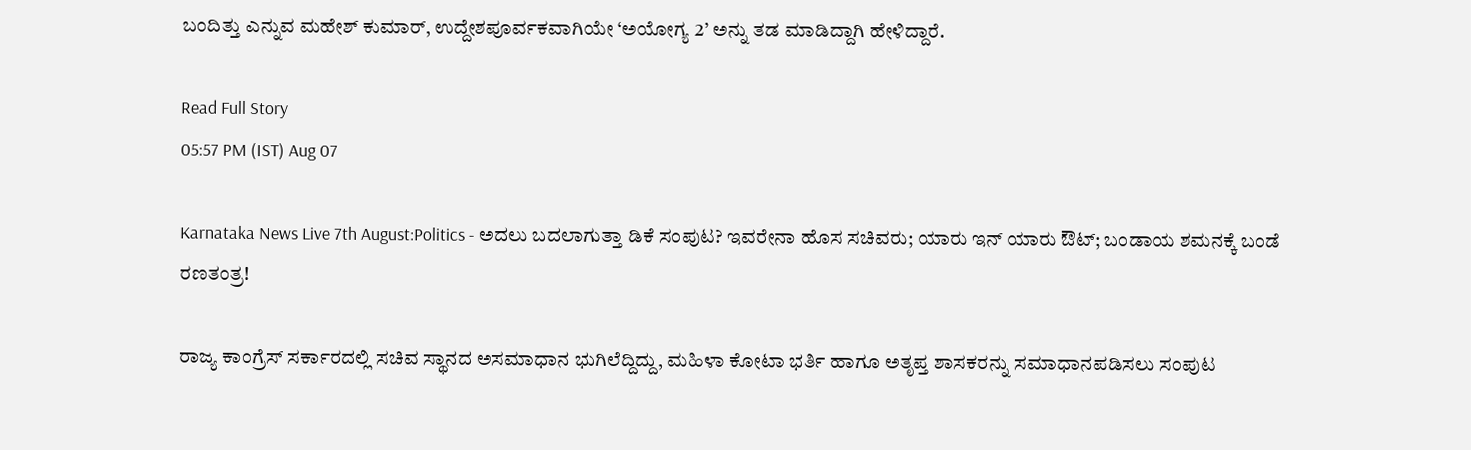ಬಂದಿತ್ತು ಎನ್ನುವ ಮಹೇಶ್ ಕುಮಾರ್, ಉದ್ದೇಶಪೂರ್ವಕವಾಗಿಯೇ ‘ಅಯೋಗ್ಯ 2’ ಅನ್ನು ತಡ ಮಾಡಿದ್ದಾಗಿ ಹೇಳಿದ್ದಾರೆ.

Read Full Story
05:57 PM (IST) Aug 07

Karnataka News Live 7th August:Politics - ಅದಲು ಬದಲಾಗುತ್ತಾ ಡಿಕೆ ಸಂಪುಟ? ಇವರೇನಾ ಹೊಸ ಸಚಿವರು; ಯಾರು ಇನ್‌ ಯಾರು ಔಟ್; ಬಂಡಾಯ ಶಮನಕ್ಕೆ ಬಂಡೆ ರಣತಂತ್ರ!

ರಾಜ್ಯ ಕಾಂಗ್ರೆಸ್ ಸರ್ಕಾರದಲ್ಲಿ ಸಚಿವ ಸ್ಥಾನದ ಅಸಮಾಧಾನ ಭುಗಿಲೆದ್ದಿದ್ದು, ಮಹಿಳಾ ಕೋಟಾ ಭರ್ತಿ ಹಾಗೂ ಅತೃಪ್ತ ಶಾಸಕರನ್ನು ಸಮಾಧಾನಪಡಿಸಲು ಸಂಪುಟ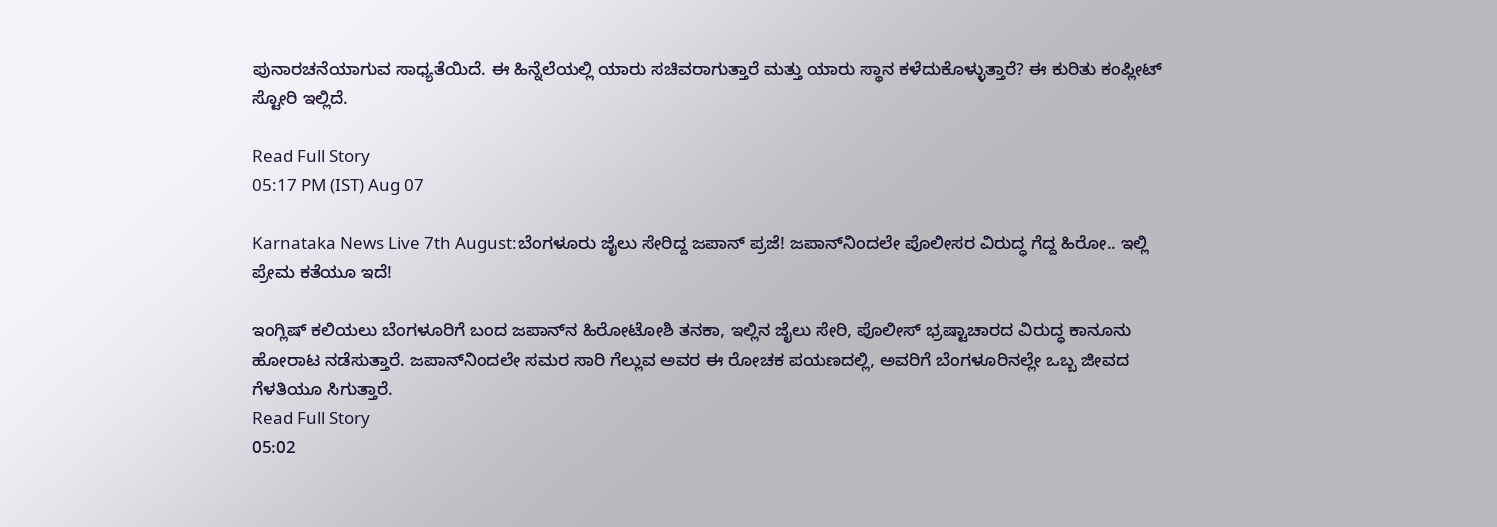ಪುನಾರಚನೆಯಾಗುವ ಸಾಧ್ಯತೆಯಿದೆ. ಈ ಹಿನ್ನೆಲೆಯಲ್ಲಿ ಯಾರು ಸಚಿವರಾಗುತ್ತಾರೆ ಮತ್ತು ಯಾರು ಸ್ಥಾನ ಕಳೆದುಕೊಳ್ಳುತ್ತಾರೆ? ಈ ಕುರಿತು ಕಂಪ್ಲೀಟ್‌ ಸ್ಟೋರಿ ಇಲ್ಲಿದೆ.

Read Full Story
05:17 PM (IST) Aug 07

Karnataka News Live 7th August:ಬೆಂಗಳೂರು ಜೈಲು ಸೇರಿದ್ದ ಜಪಾನ್ ಪ್ರಜೆ! ಜಪಾನ್‌ನಿಂದಲೇ ಪೊಲೀಸರ ವಿರುದ್ಧ ಗೆದ್ದ ಹಿರೋ.. ಇಲ್ಲಿ ಪ್ರೇಮ ಕತೆಯೂ ಇದೆ!

ಇಂಗ್ಲಿಷ್ ಕಲಿಯಲು ಬೆಂಗಳೂರಿಗೆ ಬಂದ ಜಪಾನ್‌ನ ಹಿರೋಟೋಶಿ ತನಕಾ, ಇಲ್ಲಿನ ಜೈಲು ಸೇರಿ, ಪೊಲೀಸ್ ಭ್ರಷ್ಟಾಚಾರದ ವಿರುದ್ಧ ಕಾನೂನು ಹೋರಾಟ ನಡೆಸುತ್ತಾರೆ. ಜಪಾನ್‌ನಿಂದಲೇ ಸಮರ ಸಾರಿ ಗೆಲ್ಲುವ ಅವರ ಈ ರೋಚಕ ಪಯಣದಲ್ಲಿ, ಅವರಿಗೆ ಬೆಂಗಳೂರಿನಲ್ಲೇ ಒಬ್ಬ ಜೀವದ ಗೆಳತಿಯೂ ಸಿಗುತ್ತಾರೆ.
Read Full Story
05:02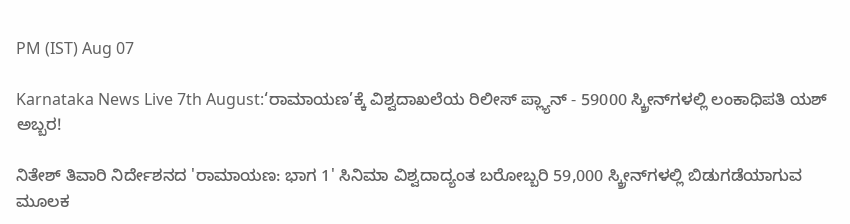PM (IST) Aug 07

Karnataka News Live 7th August:‘ರಾಮಾಯಣ’ಕ್ಕೆ ವಿಶ್ವದಾಖಲೆಯ ರಿಲೀಸ್ ಪ್ಲ್ಯಾನ್ - 59000 ಸ್ಕ್ರೀನ್‌ಗಳಲ್ಲಿ ಲಂಕಾಧಿಪತಿ ಯಶ್ ಅಬ್ಬರ!

ನಿತೇಶ್ ತಿವಾರಿ ನಿರ್ದೇಶನದ 'ರಾಮಾಯಣ: ಭಾಗ 1' ಸಿನಿಮಾ ವಿಶ್ವದಾದ್ಯಂತ ಬರೋಬ್ಬರಿ 59,000 ಸ್ಕ್ರೀನ್‌ಗಳಲ್ಲಿ ಬಿಡುಗಡೆಯಾಗುವ ಮೂಲಕ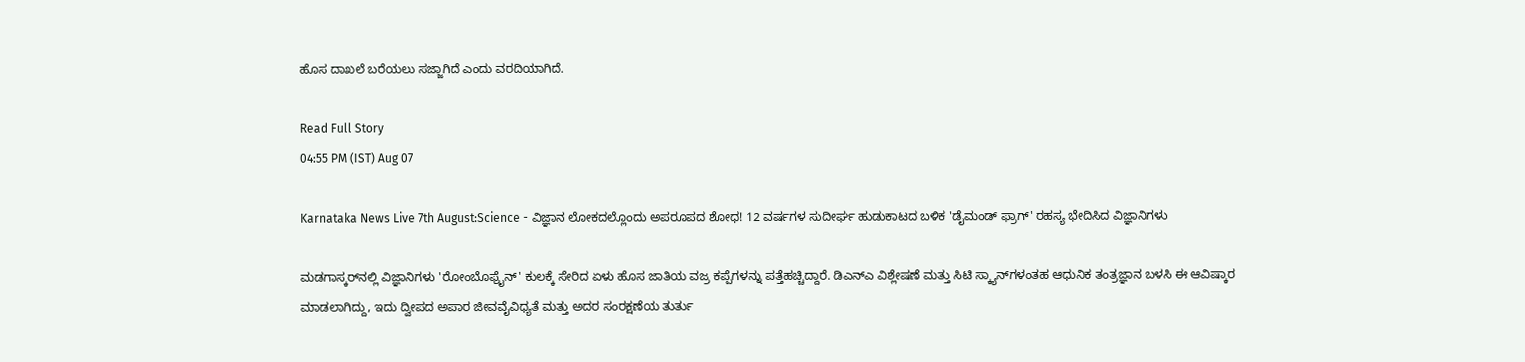ಹೊಸ ದಾಖಲೆ ಬರೆಯಲು ಸಜ್ಜಾಗಿದೆ ಎಂದು ವರದಿಯಾಗಿದೆ.

Read Full Story
04:55 PM (IST) Aug 07

Karnataka News Live 7th August:Science - ವಿಜ್ಞಾನ ಲೋಕದಲ್ಲೊಂದು ಅಪರೂಪದ ಶೋಧ! 12 ವರ್ಷಗಳ ಸುದೀರ್ಘ ಹುಡುಕಾಟದ ಬಳಿಕ 'ಡೈಮಂಡ್ ಫ್ರಾಗ್' ರಹಸ್ಯ ಭೇದಿಸಿದ ವಿಜ್ಞಾನಿಗಳು

ಮಡಗಾಸ್ಕರ್‌ನಲ್ಲಿ ವಿಜ್ಞಾನಿಗಳು 'ರೋಂಬೊಫ್ರೈನ್' ಕುಲಕ್ಕೆ ಸೇರಿದ ಏಳು ಹೊಸ ಜಾತಿಯ ವಜ್ರ ಕಪ್ಪೆಗಳನ್ನು ಪತ್ತೆಹಚ್ಚಿದ್ದಾರೆ. ಡಿಎನ್‌ಎ ವಿಶ್ಲೇಷಣೆ ಮತ್ತು ಸಿಟಿ ಸ್ಕ್ಯಾನ್‌ಗಳಂತಹ ಆಧುನಿಕ ತಂತ್ರಜ್ಞಾನ ಬಳಸಿ ಈ ಆವಿಷ್ಕಾರ ಮಾಡಲಾಗಿದ್ದು, ಇದು ದ್ವೀಪದ ಅಪಾರ ಜೀವವೈವಿಧ್ಯತೆ ಮತ್ತು ಅದರ ಸಂರಕ್ಷಣೆಯ ತುರ್ತು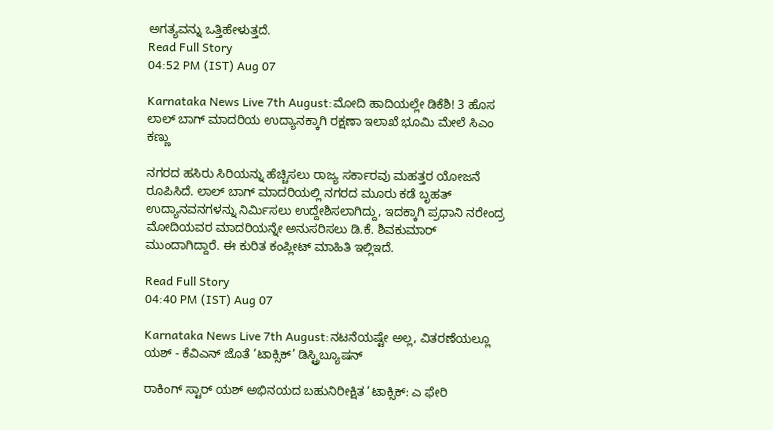ಅಗತ್ಯವನ್ನು ಒತ್ತಿಹೇಳುತ್ತದೆ.
Read Full Story
04:52 PM (IST) Aug 07

Karnataka News Live 7th August:ಮೋದಿ ಹಾದಿಯಲ್ಲೇ ಡಿಕೆಶಿ! 3 ಹೊಸ ಲಾಲ್ ಬಾಗ್ ಮಾದರಿಯ ಉದ್ಯಾನಕ್ಕಾಗಿ ರಕ್ಷಣಾ ಇಲಾಖೆ ಭೂಮಿ ಮೇಲೆ ಸಿಎಂ ಕಣ್ಣು

ನಗರದ ಹಸಿರು ಸಿರಿಯನ್ನು ಹೆಚ್ಚಿಸಲು ರಾಜ್ಯ ಸರ್ಕಾರವು ಮಹತ್ತರ ಯೋಜನೆ ರೂಪಿಸಿದೆ. ಲಾಲ್ ಬಾಗ್ ಮಾದರಿಯಲ್ಲಿ ನಗರದ ಮೂರು ಕಡೆ ಬೃಹತ್ ಉದ್ಯಾನವನಗಳನ್ನು ನಿರ್ಮಿಸಲು ಉದ್ದೇಶಿಸಲಾಗಿದ್ದು, ಇದಕ್ಕಾಗಿ ಪ್ರಧಾನಿ ನರೇಂದ್ರ ಮೋದಿಯವರ ಮಾದರಿಯನ್ನೇ ಅನುಸರಿಸಲು ಡಿ.ಕೆ. ಶಿವಕುಮಾರ್ ಮುಂದಾಗಿದ್ದಾರೆ. ಈ ಕುರಿತ ಕಂಪ್ಲೀಟ್ ಮಾಹಿತಿ ಇಲ್ಲಿಇದೆ.

Read Full Story
04:40 PM (IST) Aug 07

Karnataka News Live 7th August:ನಟನೆಯಷ್ಟೇ ಅಲ್ಲ, ವಿತರಣೆಯಲ್ಲೂ ಯಶ್ - ಕೆವಿಎನ್ ಜೊತೆ ‘ಟಾಕ್ಸಿಕ್’ ಡಿಸ್ಟ್ರಿಬ್ಯೂಷನ್

ರಾಕಿಂಗ್ ಸ್ಟಾರ್ ಯಶ್ ಅಭಿನಯದ ಬಹುನಿರೀಕ್ಷಿತ ‘ಟಾಕ್ಸಿಕ್: ಎ ಫೇರಿ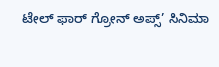ಟೇಲ್ ಫಾರ್ ಗ್ರೋನ್ ಅಪ್ಸ್’ ಸಿನಿಮಾ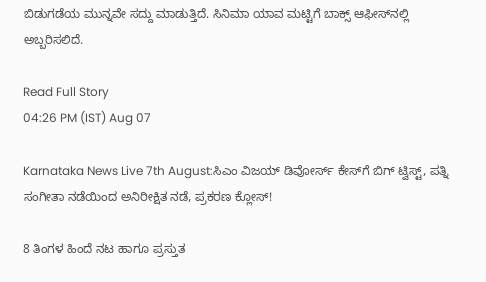ಬಿಡುಗಡೆಯ ಮುನ್ನವೇ ಸದ್ದು ಮಾಡುತ್ತಿದೆ. ಸಿನಿಮಾ ಯಾವ ಮಟ್ಟಿಗೆ ಬಾಕ್ಸ್ ಆಫೀಸ್‌ನಲ್ಲಿ ಅಬ್ಬರಿಸಲಿದೆ.

Read Full Story
04:26 PM (IST) Aug 07

Karnataka News Live 7th August:ಸಿಎಂ ವಿಜಯ್ ಡಿವೋರ್ಸ್ ಕೇಸ್‌ಗೆ ಬಿಗ್ ಟ್ವಿಸ್ಟ್, ಪತ್ನಿ ಸಂಗೀತಾ ನಡೆಯಿಂದ ಅನಿರೀಕ್ಷಿತ ನಡೆ, ಪ್ರಕರಣ ಕ್ಲೋಸ್!

8 ತಿಂಗಳ ಹಿಂದೆ ನಟ ಹಾಗೂ ಪ್ರಸ್ತುತ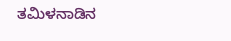ತಮಿಳನಾಡಿನ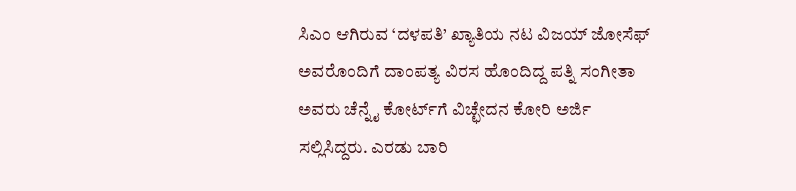ಸಿಎಂ ಆಗಿರುವ ‘ದಳಪತಿ’ ಖ್ಯಾತಿಯ ನಟ ವಿಜಯ್ ಜೋಸೆಫ್ ಅವರೊಂದಿಗೆ ದಾಂಪತ್ಯ ವಿರಸ ಹೊಂದಿದ್ದ ಪತ್ನಿ ಸಂಗೀತಾ ಅವರು ಚೆನ್ನೈ ಕೋರ್ಟ್‌ಗೆ ವಿಚ್ಛೇದನ ಕೋರಿ ಅರ್ಜಿ ಸಲ್ಲಿಸಿದ್ದರು. ಎರಡು ಬಾರಿ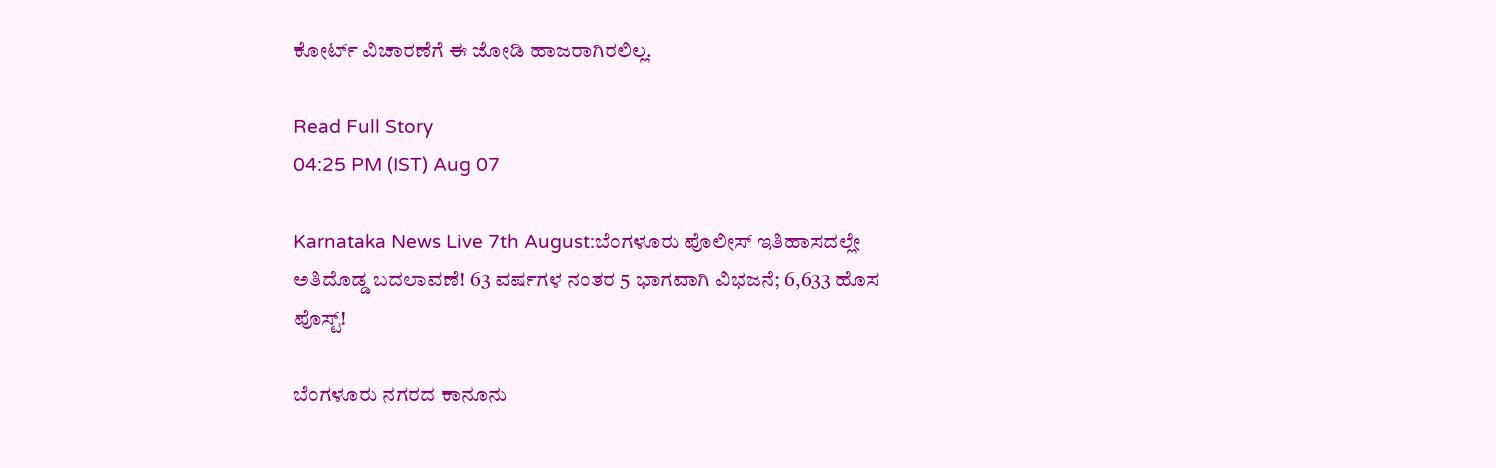ಕೋರ್ಟ್ ವಿಚಾರಣೆಗೆ ಈ ಜೋಡಿ ಹಾಜರಾಗಿರಲಿಲ್ಲ.

Read Full Story
04:25 PM (IST) Aug 07

Karnataka News Live 7th August:ಬೆಂಗಳೂರು ಪೊಲೀಸ್‌ ಇತಿಹಾಸದಲ್ಲೇ ಅತಿದೊಡ್ಡ ಬದಲಾವಣೆ! 63 ವರ್ಷಗಳ ನಂತರ 5 ಭಾಗವಾಗಿ ವಿಭಜನೆ; 6,633 ಹೊಸ ಪೊಸ್ಟ್!

ಬೆಂಗಳೂರು ನಗರದ ಕಾನೂನು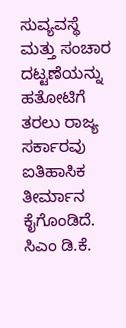ಸುವ್ಯವಸ್ಥೆ ಮತ್ತು ಸಂಚಾರ ದಟ್ಟಣೆಯನ್ನು ಹತೋಟಿಗೆ ತರಲು ರಾಜ್ಯ ಸರ್ಕಾರವು ಐತಿಹಾಸಿಕ ತೀರ್ಮಾನ ಕೈಗೊಂಡಿದೆ. ಸಿಎಂ ಡಿ.ಕೆ.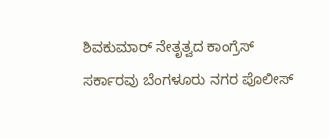ಶಿವಕುಮಾರ್ ನೇತೃತ್ವದ ಕಾಂಗ್ರೆಸ್ ಸರ್ಕಾರವು ಬೆಂಗಳೂರು ನಗರ ಪೊಲೀಸ್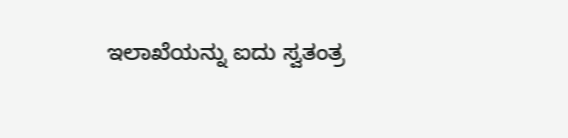ಇಲಾಖೆಯನ್ನು ಐದು ಸ್ವತಂತ್ರ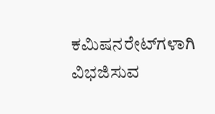ಕಮಿಷನರೇಟ್‌ಗಳಾಗಿ ವಿಭಜಿಸುವ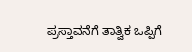ಪ್ರಸ್ತಾವನೆಗೆ ತಾತ್ವಿಕ ಒಪ್ಪಿಗೆ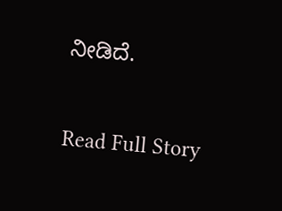ನೀಡಿದೆ.

Read Full Story